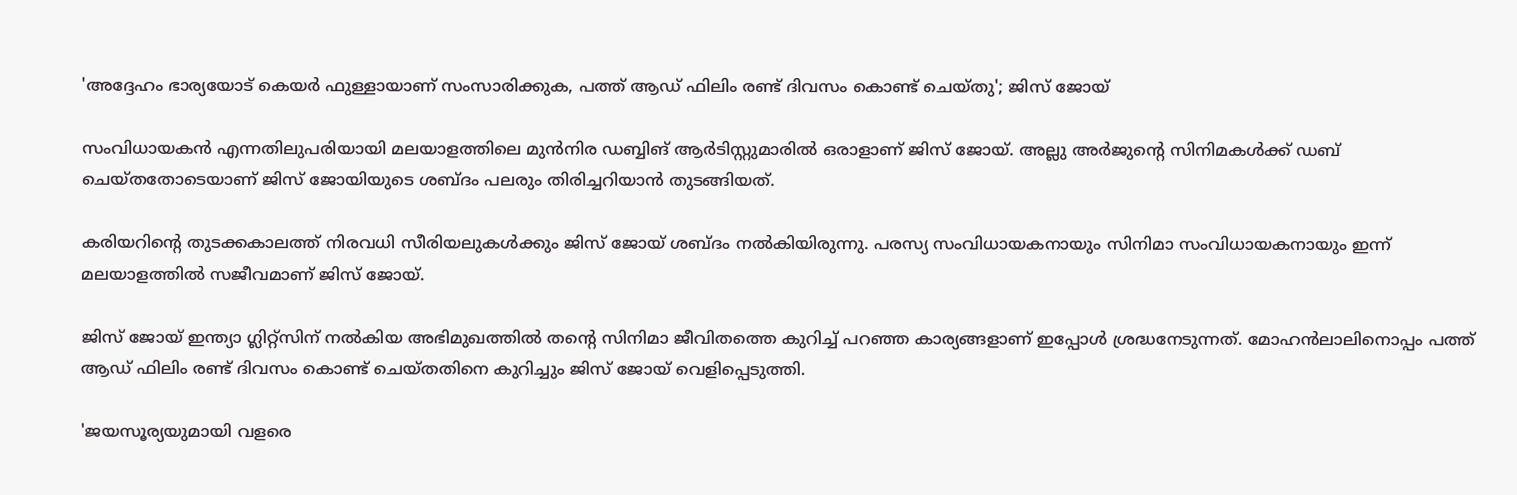'അദ്ദേഹം ഭാര്യയോട് കെയർ ഫുള്ളായാണ് സംസാരിക്കുക, പത്ത് ആഡ് ഫിലിം രണ്ട് ദിവസം കൊണ്ട് ചെയ്തു'; ജിസ് ജോയ്

സംവിധായകന്‍ എന്നതിലുപരിയായി മലയാളത്തിലെ മുന്‍നിര ഡബ്ബിങ് ആര്‍ടിസ്റ്റുമാരില്‍ ഒരാളാണ് ജിസ് ജോയ്. അല്ലു അര്‍ജുന്റെ സിനിമകള്‍ക്ക് ഡബ് ചെയ്തതോടെയാണ് ജിസ് ജോയിയുടെ ശബ്ദം പലരും തിരിച്ചറിയാന്‍ തുടങ്ങിയത്.

കരിയറിന്റെ തുടക്കകാലത്ത് നിരവധി സീരിയലുകള്‍ക്കും ജിസ് ജോയ് ശബ്ദം നല്‍കിയിരുന്നു. പരസ്യ സംവിധായകനായും സിനിമാ സംവിധായകനായും ഇന്ന് മലയാളത്തില്‍ സജീവമാണ് ജിസ് ജോയ്.

ജിസ് ജോയ് ഇന്ത്യാ ഗ്ലിറ്റ്സിന് നൽകിയ അഭിമുഖത്തിൽ തന്റെ സിനിമാ ജീവിതത്തെ കുറിച്ച് പറഞ്ഞ കാര്യങ്ങളാണ് ഇപ്പോൾ ശ്രദ്ധനേടുന്നത്. മോഹൻലാലിനൊപ്പം പത്ത് ആഡ് ഫിലിം രണ്ട് ദിവസം കൊണ്ട് ചെയ്തതിനെ കുറിച്ചും ജിസ് ജോയ് വെളിപ്പെടുത്തി.

'ജയസൂര്യയുമായി വളരെ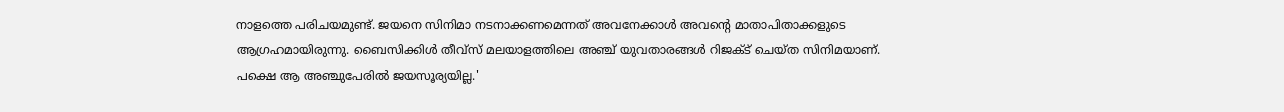നാളത്തെ പരിചയമുണ്ട്. ജയനെ സിനിമാ നടനാക്കണമെന്നത് അവനേക്കാൾ അവന്റെ മാതാപിതാക്കളുടെ ആഗ്രഹമായിരുന്നു. ബൈസിക്കിൾ തീവ്സ് മലയാളത്തിലെ അഞ്ച് യുവതാരങ്ങൾ റിജക്ട് ചെയ്ത സിനിമയാണ്. പക്ഷെ ആ അ‍ഞ്ചുപേരിൽ ജയസൂര്യയില്ല.'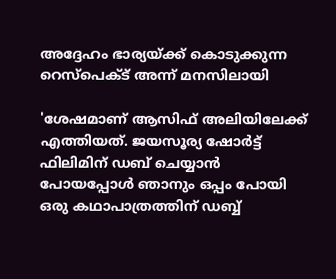അദ്ദേഹം ഭാര്യയ്ക്ക് കൊടുക്കുന്ന റെസ്പെക്ട് അന്ന് മനസിലായി

'ശേഷമാണ് ആസിഫ് അലിയിലേക്ക് എത്തിയത്. ജയസൂര്യ ഷോർട്ട് ഫിലിമിന് ഡബ് ചെയ്യാൻ പോയപ്പോൾ ‍ഞാനും ഒപ്പം പോയി ഒരു കഥാപാത്രത്തിന് ഡബ്ബ്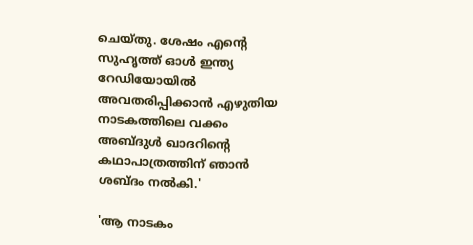ചെയ്തു. ശേഷം എന്റെ സുഹൃത്ത് ഓൾ ഇന്ത്യ റേഡിയോയിൽ അവതരിപ്പിക്കാൻ എഴുതിയ നാടകത്തിലെ വക്കം അബ്ദുൾ ഖാദറിന്റെ കഥാപാത്രത്തിന് ഞാൻ ശബ്ദം നൽ‌കി.'

'ആ നാടകം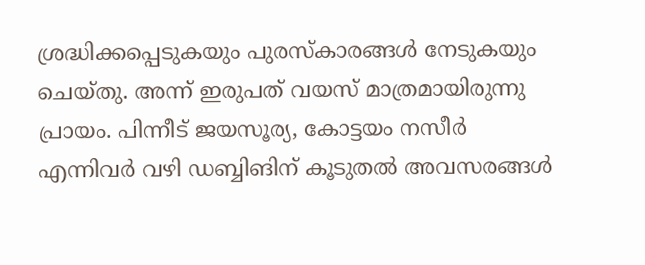ശ്രദ്ധിക്കപ്പെടുകയും പുരസ്കാരങ്ങൾ നേടുകയും ചെയ്തു. അന്ന് ഇരുപത് വയസ് മാത്രമായിരുന്നു പ്രായം. പിന്നീട് ജയസൂര്യ, കോട്ടയം നസീർ എന്നിവർ വഴി ഡബ്ബിങിന് കൂടുതൽ‌ അവസരങ്ങൾ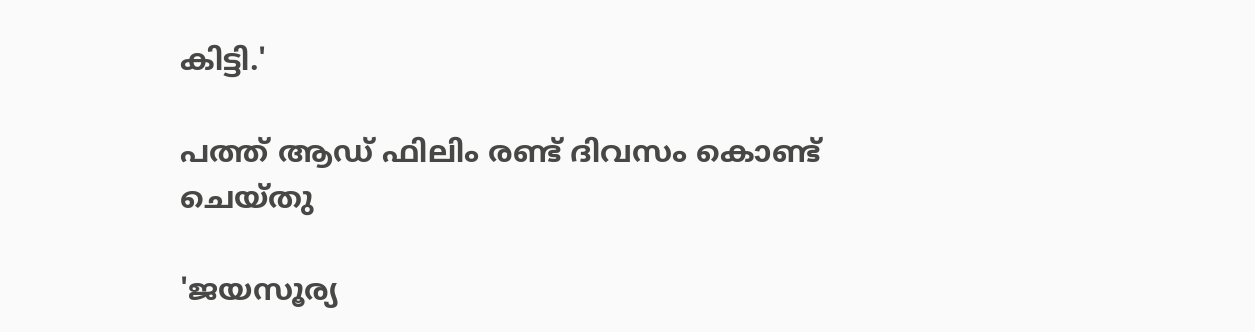കിട്ടി.'

പത്ത് ആഡ് ഫിലിം രണ്ട് ദിവസം കൊണ്ട് ചെയ്തു

'ജയസൂര്യ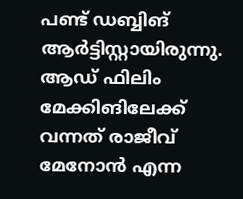പണ്ട് ഡബ്ബിങ് ആർട്ടിസ്റ്റായിരുന്നു. ആഡ് ഫിലിം മേക്കിങിലേക്ക് വന്നത് രാജീവ് മേനോൻ എന്ന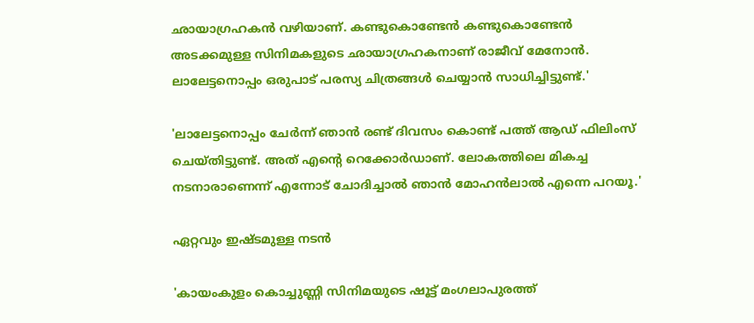ഛായാഗ്രഹകൻ വഴിയാണ്. കണ്ടുകൊണ്ടേൻ കണ്ടുകൊണ്ടേൻ അടക്കമുള്ള സിനിമകളുടെ ഛായാഗ്രഹകനാണ് രാജീവ് മേനോൻ. ലാലേട്ടനൊപ്പം ഒരുപാട് പരസ്യ ചിത്രങ്ങൾ ചെയ്യാൻ സാധിച്ചിട്ടുണ്ട്.'

'ലാലേട്ടനൊപ്പം ചേർന്ന് ഞാൻ രണ്ട് ദിവസം കൊണ്ട് പത്ത് ആഡ് ഫിലിംസ് ചെയ്തിട്ടുണ്ട്. അത് എന്റെ റെക്കോർഡാണ്. ലോകത്തിലെ മികച്ച നടനാരാണെന്ന് എന്നോട് ചോദിച്ചാൽ ഞാൻ മോഹൻലാൽ എന്നെ പറയൂ.'

ഏറ്റവും ഇഷ്ടമുള്ള നടൻ

'കായംകുളം കൊച്ചുണ്ണി സിനിമയുടെ ഷൂട്ട് മംഗലാപുരത്ത്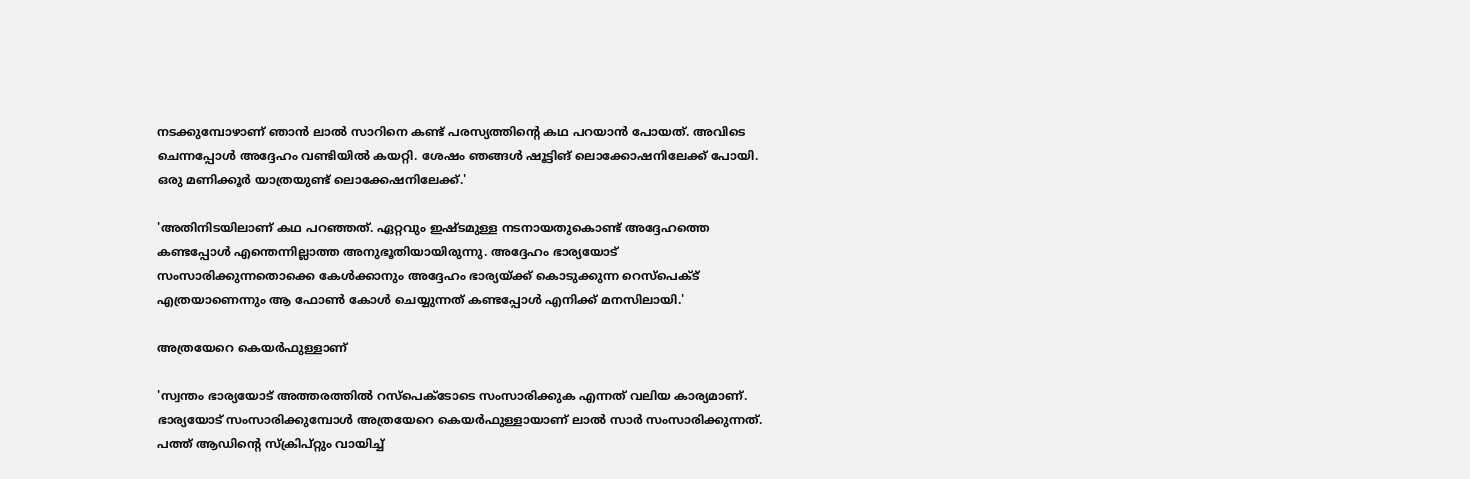നടക്കുമ്പോഴാണ് ഞാൻ ലാൽ സാറിനെ കണ്ട് പരസ്യത്തിന്റെ കഥ പറയാൻ പോയത്. അവിടെ ചെന്നപ്പോൾ അദ്ദേഹം വണ്ടിയിൽ കയറ്റി. ശേഷം ഞങ്ങൾ ഷൂട്ടിങ് ലൊക്കോഷനിലേക്ക് പോയി. ഒരു മണിക്കൂർ യാത്രയുണ്ട് ലൊക്കേഷനിലേക്ക്.'

'അതിനിടയിലാണ് കഥ പറഞ്ഞത്. ഏറ്റവും ഇഷ്ടമുള്ള നടനായതുകൊണ്ട് അദ്ദേഹത്തെ കണ്ടപ്പോൾ എന്തെന്നില്ലാത്ത അനുഭൂതിയായിരുന്നു. അദ്ദേഹം ഭാര്യയോട് സംസാരിക്കുന്നതൊക്കെ കേൾക്കാനും അദ്ദേഹം ഭാര്യയ്ക്ക് കൊടുക്കുന്ന റെസ്പെക്ട് എത്രയാണെന്നും ആ ഫോൺ കോൾ ചെയ്യുന്നത് കണ്ടപ്പോൾ എനിക്ക് മനസിലായി.'

അത്രയേറെ കെയർഫുള്ളാണ്

'സ്വന്തം ഭാര്യയോട് അത്തരത്തിൽ റസ്പെക്ടോടെ സംസാരിക്കുക എന്നത് വലിയ കാര്യമാണ്. ഭാര്യയോട് സംസാരിക്കുമ്പോൾ അത്രയേറെ കെയർഫുള്ളായാണ് ലാൽ സാർ സംസാരിക്കുന്നത്. പത്ത് ആഡിന്റെ സ്ക്രിപ്റ്റും വായിച്ച്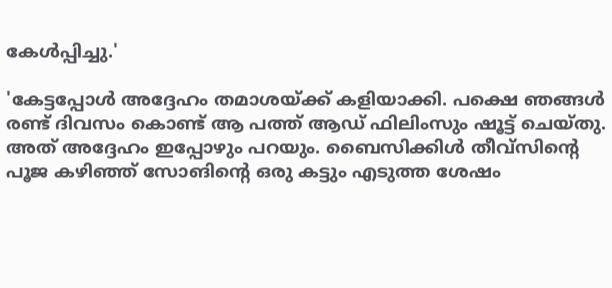കേൾപ്പിച്ചു.'

'കേട്ടപ്പോൾ അദ്ദേഹം തമാശയ്ക്ക് കളിയാക്കി. പക്ഷെ ഞങ്ങൾ രണ്ട് ദിവസം കൊണ്ട് ആ പത്ത് ആഡ് ഫിലിംസും ഷൂട്ട് ചെയ്തു. അത് അദ്ദേഹം ഇപ്പോഴും പറയും. ബൈസിക്കിൾ തീവ്സിന്റെ പൂജ കഴിഞ്ഞ് സോങിന്റെ ഒരു കട്ടും എടുത്ത ശേഷം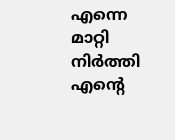എന്നെ മാറ്റി നിർത്തി എന്റെ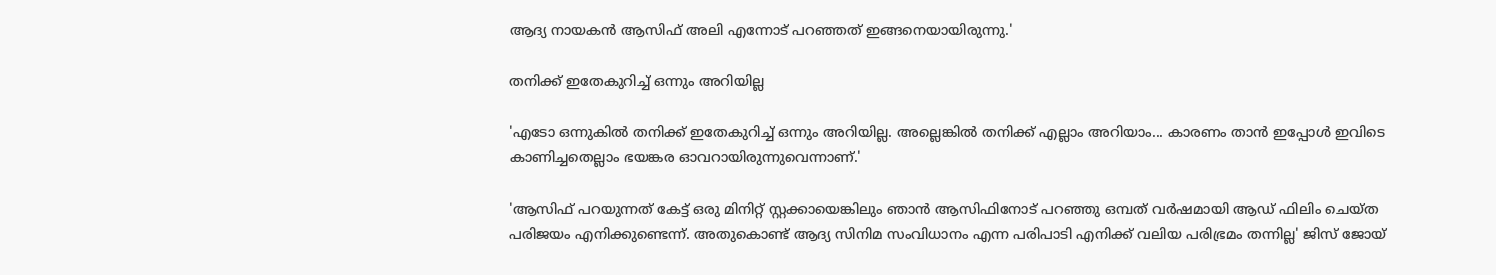ആദ്യ നായകൻ ആസിഫ് അലി എന്നോട് പറഞ്ഞത് ഇങ്ങനെയായിരുന്നു.'

തനിക്ക് ഇതേകുറിച്ച് ഒന്നും അറിയില്ല

'എടോ ഒന്നുകിൽ തനിക്ക് ഇതേകുറിച്ച് ഒന്നും അറിയില്ല. അല്ലെങ്കിൽ തനിക്ക് എല്ലാം അറിയാം... കാരണം താൻ ഇപ്പോൾ ഇവിടെ കാണിച്ചതെല്ലാം ഭയങ്കര ഓവറായിരുന്നുവെന്നാണ്.'

'ആസിഫ് പറയുന്നത് കേട്ട് ഒരു മിനിറ്റ് സ്റ്റക്കായെങ്കിലും ഞാൻ ആസിഫിനോട് പറഞ്ഞു ഒമ്പത് വർഷമായി ആഡ് ഫിലിം ചെയ്ത പരിജയം എനിക്കുണ്ടെന്ന്. അതുകൊണ്ട് ആദ്യ സിനിമ സംവിധാനം എന്ന പരിപാടി എനിക്ക് വലിയ പരിഭ്രമം തന്നില്ല' ജിസ് ജോയ്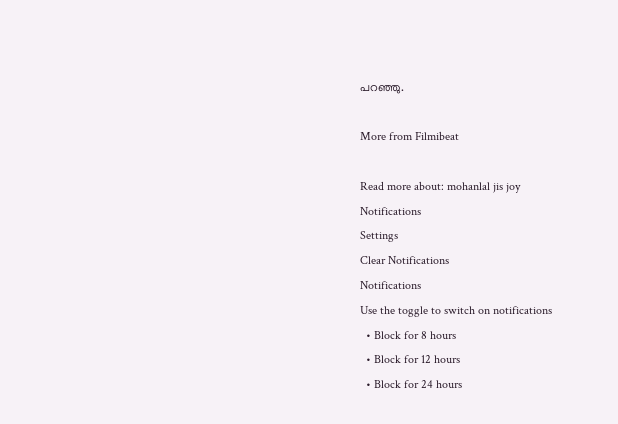പറഞ്ഞു.

More from Filmibeat

Read more about: mohanlal jis joy
Notifications
Settings
Clear Notifications
Notifications
Use the toggle to switch on notifications
  • Block for 8 hours
  • Block for 12 hours
  • Block for 24 hours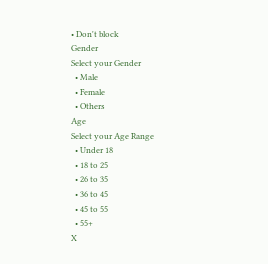• Don't block
Gender
Select your Gender
  • Male
  • Female
  • Others
Age
Select your Age Range
  • Under 18
  • 18 to 25
  • 26 to 35
  • 36 to 45
  • 45 to 55
  • 55+
X